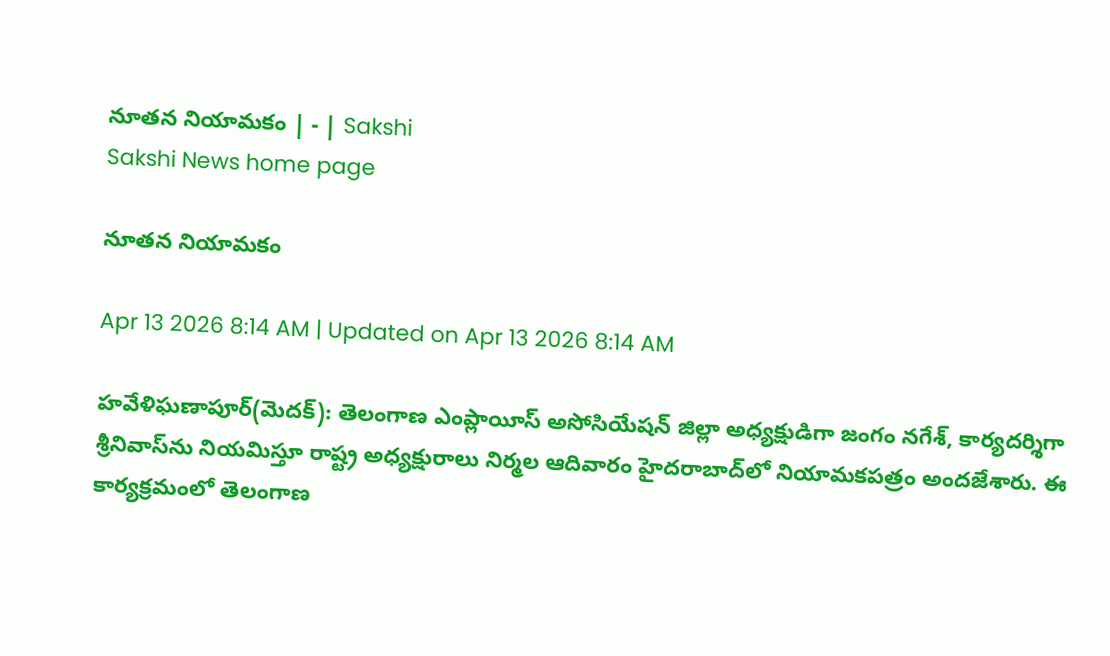నూతన నియామకం | - | Sakshi
Sakshi News home page

నూతన నియామకం

Apr 13 2026 8:14 AM | Updated on Apr 13 2026 8:14 AM

హవేళిఘణాపూర్‌(మెదక్‌): తెలంగాణ ఎంప్లాయీస్‌ అసోసియేషన్‌ జిల్లా అధ్యక్షుడిగా జంగం నగేశ్‌, కార్యదర్శిగా శ్రీనివాస్‌ను నియమిస్తూ రాష్ట్ర అధ్యక్షురాలు నిర్మల ఆదివారం హైదరాబాద్‌లో నియామకపత్రం అందజేశారు. ఈ కార్యక్రమంలో తెలంగాణ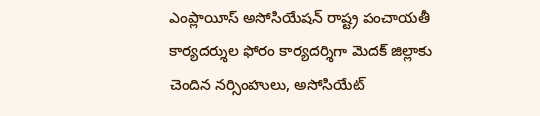ఎంప్లాయీస్‌ అసోసియేషన్‌ రాష్ట్ర పంచాయతీ కార్యదర్శుల ఫోరం కార్యదర్శిగా మెదక్‌ జిల్లాకు చెందిన నర్సింహులు, అసోసియేట్‌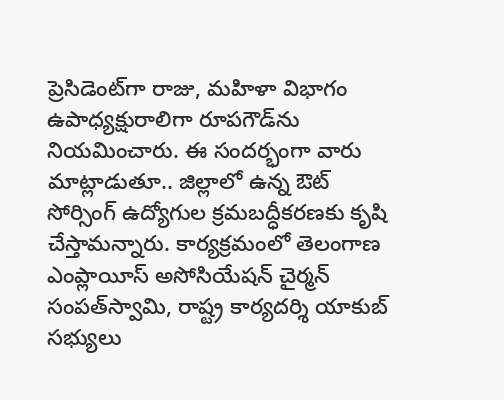ప్రెసిడెంట్‌గా రాజు, మహిళా విభాగం ఉపాధ్యక్షురాలిగా రూపగౌడ్‌ను నియమించారు. ఈ సందర్భంగా వారు మాట్లాడుతూ.. జిల్లాలో ఉన్న ఔట్‌ సోర్సింగ్‌ ఉద్యోగుల క్రమబద్ధీకరణకు కృషి చేస్తామన్నారు. కార్యక్రమంలో తెలంగాణ ఎంప్లాయీస్‌ అసోసియేషన్‌ చైర్మన్‌ సంపత్‌స్వామి, రాష్ట్ర కార్యదర్శి యాకుబ్‌ సభ్యులు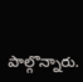పాల్గొన్నారు.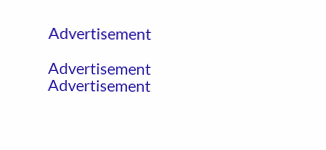Advertisement

Advertisement
Advertisement